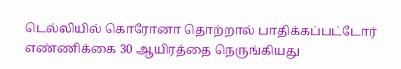டெல்லியில் கொரோனா தொற்றால் பாதிக்கப்பட்டோர் எண்ணிக்கை 30 ஆயிரத்தை நெருங்கியது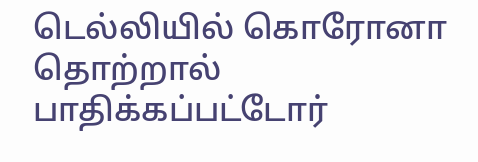டெல்லியில் கொரோனா தொற்றால் பாதிக்கப்பட்டோர்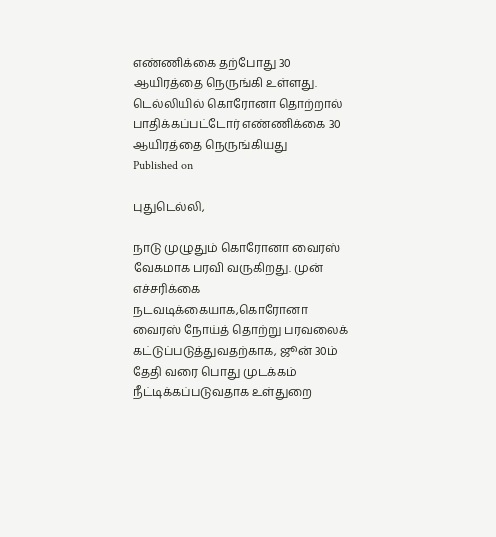எண்ணிக்கை தற்போது 30 ஆயிரத்தை நெருங்கி உள்ளது.
டெல்லியில் கொரோனா தொற்றால் பாதிக்கப்பட்டோர் எண்ணிக்கை 30 ஆயிரத்தை நெருங்கியது
Published on

புதுடெல்லி,

நாடு முழுதும் கொரோனா வைரஸ் வேகமாக பரவி வருகிறது. முன் எச்சரிக்கை நடவடிக்கையாக,கொரோனா வைரஸ் நோய்த் தொற்று பரவலைக் கட்டுப்படுத்துவதற்காக, ஜூன் 30ம் தேதி வரை பொது முடக்கம் நீட்டிக்கப்படுவதாக உள்துறை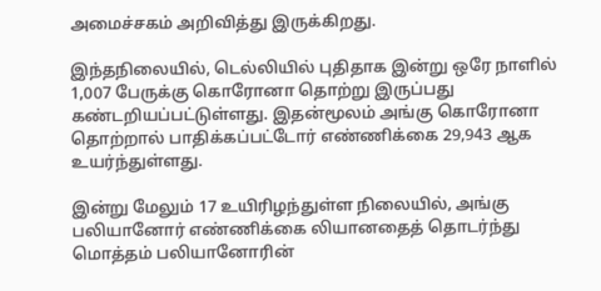அமைச்சகம் அறிவித்து இருக்கிறது.

இந்தநிலையில், டெல்லியில் புதிதாக இன்று ஒரே நாளில் 1,007 பேருக்கு கொரோனா தொற்று இருப்பது கண்டறியப்பட்டுள்ளது. இதன்மூலம் அங்கு கொரோனா தொற்றால் பாதிக்கப்பட்டோர் எண்ணிக்கை 29,943 ஆக உயர்ந்துள்ளது.

இன்று மேலும் 17 உயிரிழந்துள்ள நிலையில், அங்கு பலியானோர் எண்ணிக்கை லியானதைத் தொடர்ந்து மொத்தம் பலியானோரின்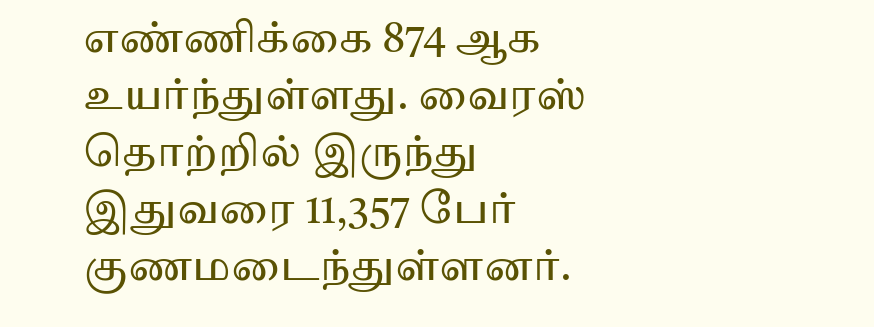எண்ணிக்கை 874 ஆக உயர்ந்துள்ளது. வைரஸ் தொற்றில் இருந்து இதுவரை 11,357 பேர் குணமடைந்துள்ளனர்.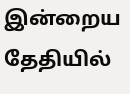இன்றைய தேதியில்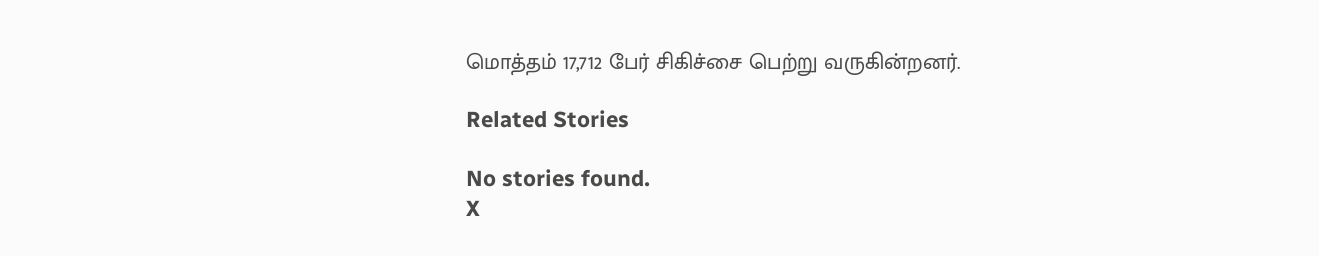மொத்தம் 17,712 பேர் சிகிச்சை பெற்று வருகின்றனர்.

Related Stories

No stories found.
X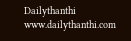Dailythanthi
www.dailythanthi.com